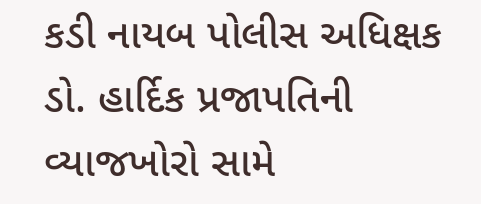કડી નાયબ પોલીસ અધિક્ષક ડો. હાર્દિક પ્રજાપતિની વ્યાજખોરો સામે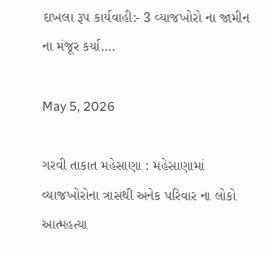દાખલા રૂપ કાર્યવાહી:- 3 વ્યાજખોરો ના જામીન ના મંજૂર કર્યા….

May 5, 2026

ગરવી તાકાત મહેસાણા : મહેસાણામાં વ્યાજખોરોના ત્રાસથી અનેક પરિવાર ના લોકો આત્મહત્યા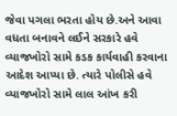જેવા પગલા ભરતા હોય છે.અને આવા વધતા બનાવને લઈને સરકારે હવે વ્યાજખોરો સામે કડક કાર્યવાહી કરવાના આદેશ આપ્યા છે. ત્યારે પોલીસે હવે વ્યાજખોરો સામે લાલ આંખ કરી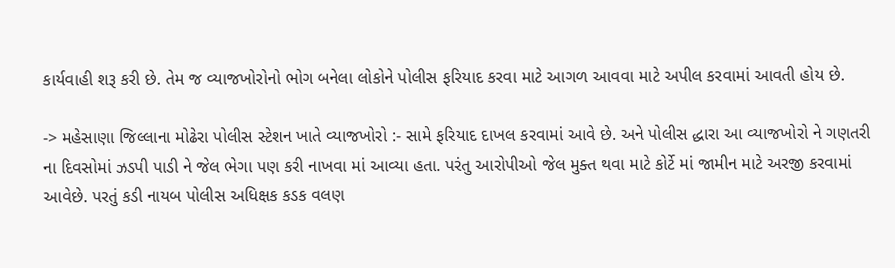કાર્યવાહી શરૂ કરી છે. તેમ જ વ્યાજખોરોનો ભોગ બનેલા લોકોને પોલીસ ફરિયાદ કરવા માટે આગળ આવવા માટે અપીલ કરવામાં આવતી હોય છે.

-> મહેસાણા જિલ્લાના મોઢેરા પોલીસ સ્ટેશન ખાતે વ્યાજખોરો :- સામે ફરિયાદ દાખલ કરવામાં આવે છે. અને પોલીસ દ્ધારા આ વ્યાજખોરો ને ગણતરી ના દિવસોમાં ઝડપી પાડી ને જેલ ભેગા પણ કરી નાખવા માં આવ્યા હતા. પરંતુ આરોપીઓ જેલ મુક્ત થવા માટે કોર્ટે માં જામીન માટે અરજી કરવામાં આવેછે. પરતું કડી નાયબ પોલીસ અધિક્ષક કડક વલણ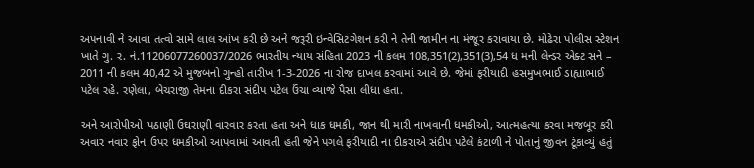અપનાવી ને આવા તત્વો સામે લાલ આંખ કરી છે અને જરૂરી ઇન્વેસિટગેશન કરી ને તેની જામીન ના મંજૂર કરાવાયા છે. મોઢેરા પોલીસ સ્ટેશન ખાતે ગુ. ર. નં.11206077260037/2026 ભારતીય ન્યાય સંહિતા 2023 ની કલમ 108,351(2),351(3),54 ધ મની લેન્ડર એક્ટ સને – 2011 ની કલમ 40,42 એ મુજબનો ગુન્હો તારીખ 1-3-2026 ના રોજ દાખલ કરવામાં આવે છે. જેમાં ફરીયાદી હસમુખભાઈ ડાહ્યાભાઈ પટેલ રહે. રણેલા, બેચરાજી તેમના દીકરા સંદીપ પટેલ ઉંચા વ્યાજે પૈસા લીધા હતા.

અને આરોપીઓ પઠાણી ઉઘરાણી વારવાર કરતા હતા અને ધાક ધમકી, જાન થી મારી નાખવાની ધમકીઓ, આત્મહત્યા કરવા મજબૂર કરી અવાર નવાર ફોન ઉપર ધમકીઓ આપવામાં આવતી હતી જેને પગલે ફરીયાદી ના દીકરાએ સંદીપ પટેલે કંટાળી ને પોતાનું જીવન ટૂંકાવ્યું હતું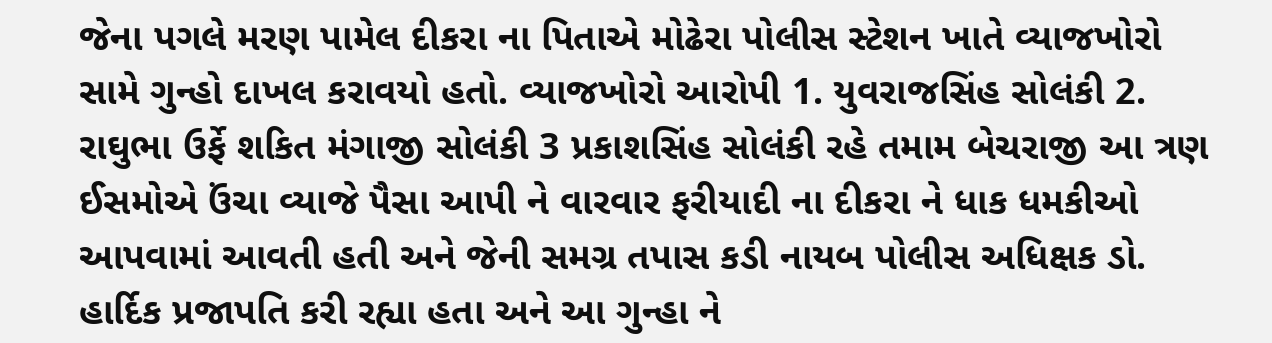જેના પગલે મરણ પામેલ દીકરા ના પિતાએ મોઢેરા પોલીસ સ્ટેશન ખાતે વ્યાજખોરો સામે ગુન્હો દાખલ કરાવયો હતો. વ્યાજખોરો આરોપી 1. યુવરાજસિંહ સોલંકી 2. રાઘુભા ઉર્ફે શકિત મંગાજી સોલંકી 3 પ્રકાશસિંહ સોલંકી રહે તમામ બેચરાજી આ ત્રણ ઈસમોએ ઉંચા વ્યાજે પૈસા આપી ને વારવાર ફરીયાદી ના દીકરા ને ધાક ધમકીઓ આપવામાં આવતી હતી અને જેની સમગ્ર તપાસ કડી નાયબ પોલીસ અધિક્ષક ડો. હાર્દિક પ્રજાપતિ કરી રહ્યા હતા અને આ ગુન્હા ને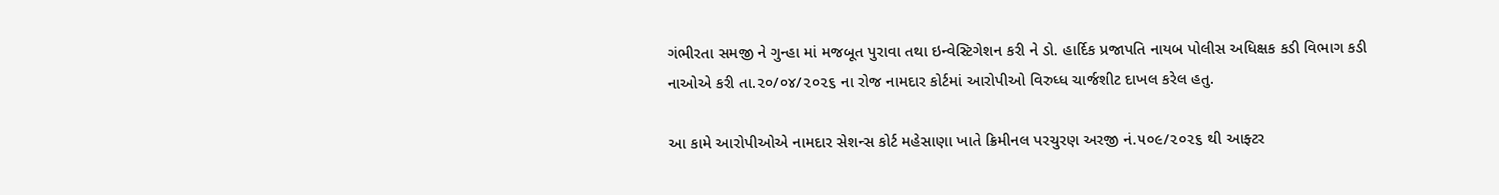ગંભીરતા સમજી ને ગુન્હા માં મજબૂત પુરાવા તથા ઇન્વેસ્ટિગેશન કરી ને ડો. હાર્દિક પ્રજાપતિ નાયબ પોલીસ અધિક્ષક કડી વિભાગ કડી નાઓએ કરી તા.૨૦/૦૪/૨૦૨૬ ના રોજ નામદાર કોર્ટમાં આરોપીઓ વિરુધ્ધ ચાર્જશીટ દાખલ કરેલ હતુ.

આ કામે આરોપીઓએ નામદાર સેશન્સ કોર્ટ મહેસાણા ખાતે ક્રિમીનલ પરચુરણ અરજી નં.૫૦૯/૨૦૨૬ થી આફ્ટર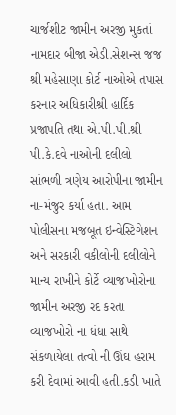ચાર્જશીટ જામીન અરજી મુકતાં નામદાર બીજા એડી.સેશન્સ જજ શ્રી મહેસાણા કોર્ટ નાઓએ તપાસ કરનાર અધિકારીશ્રી હાર્દિક પ્રજાપતિ તથા એ.પી.પી.શ્રી પી.કે.દવે નાઓની દલીલો સાંભળી ત્રણેય આરોપીના જામીન ના-મંજુર કર્યા હતા. આમ પોલીસના મજબૂત ઇન્વેસ્ટિગેશન અને સરકારી વકીલોની દલીલોને માન્ય રાખીને કોર્ટે વ્યાજખોરોના જામીન અરજી રદ કરતા વ્યાજખોરો ના ધંધા સાથે સંકળાયેલા તત્વો ની ઊંઘ હરામ કરી દેવામાં આવી હતી.કડી ખાતે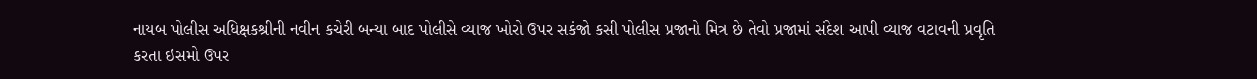નાયબ પોલીસ અધિક્ષકશ્રીની નવીન કચેરી બન્યા બાદ પોલીસે વ્યાજ ખોરો ઉપર સકંજો કસી પોલીસ પ્રજાનો મિત્ર છે તેવો પ્રજામાં સંદેશ આપી વ્યાજ વટાવની પ્રવૃતિ કરતા ઇસમો ઉપર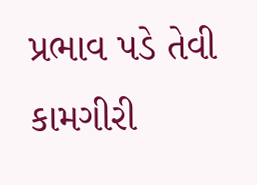પ્રભાવ પડે તેવી કામગીરી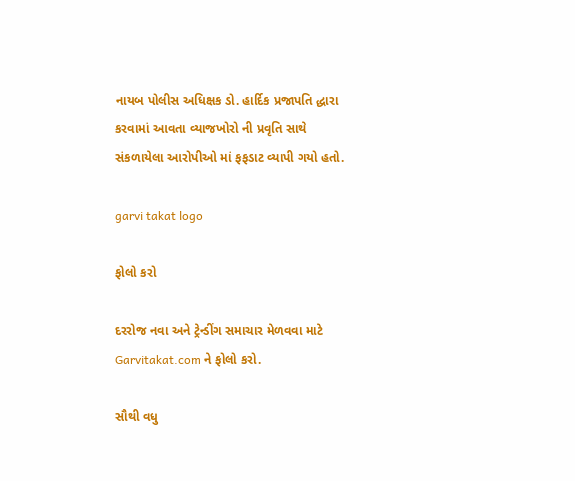નાયબ પોલીસ અધિક્ષક ડો. હાર્દિક પ્રજાપતિ દ્ધારા કરવામાં આવતા વ્યાજખોરો ની પ્રવૃતિ સાથે સંકળાયેલા આરોપીઓ માં ફફડાટ વ્યાપી ગયો હતો.

garvi takat logo

ફોલો કરો

દરરોજ નવા અને ટ્રેન્ડીંગ સમાચાર મેળવવા માટે Garvitakat.com ને ફોલો કરો.

સૌથી વધુ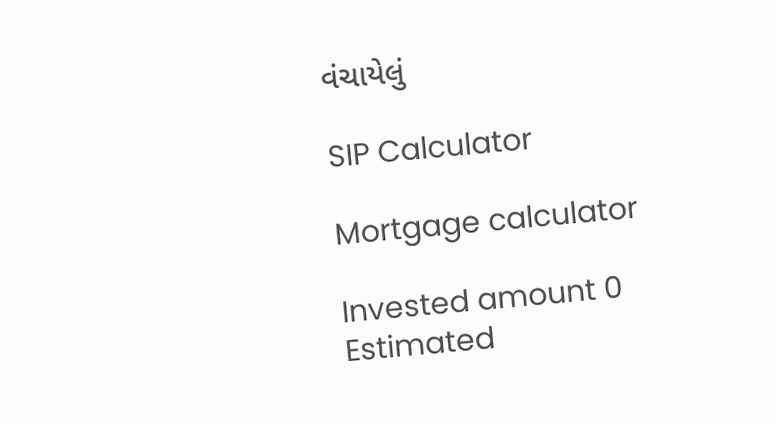વંચાયેલું

SIP Calculator

Mortgage calculator

Invested amount 0
Estimated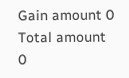Gain amount 0
Total amount 0